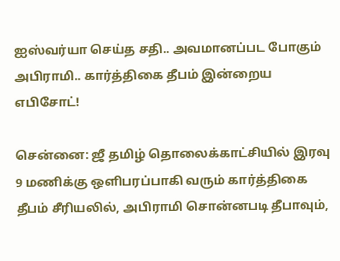ஐஸ்வர்யா செய்த சதி.. அவமானப்பட போகும் அபிராமி.. கார்த்திகை தீபம் இன்றைய எபிசோட்!

சென்னை: ஜீ தமிழ் தொலைக்காட்சியில் இரவு 9 மணிக்கு ஒளிபரப்பாகி வரும் கார்த்திகை தீபம் சீரியலில், அபிராமி சொன்னபடி தீபாவும்,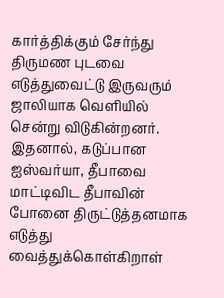கார்த்திக்கும் சேர்ந்து திருமண புடவை எடுத்துவைட்டு இருவரும் ஜாலியாக வெளியில் சென்று விடுகின்றனர். இதனால், கடுப்பான ஐஸ்வர்யா, தீபாவை மாட்டிவிட தீபாவின் போனை திருட்டுத்தனமாக எடுத்து வைத்துக்கொள்கிறாள்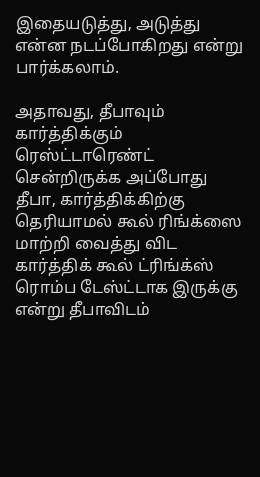இதையடுத்து, அடுத்து என்ன நடப்போகிறது என்று பார்க்கலாம்.

அதாவது, தீபாவும் கார்த்திக்கும் ரெஸ்ட்டாரெண்ட் சென்றிருக்க அப்போது தீபா, கார்த்திக்கிற்கு தெரியாமல் கூல் ரிங்க்ஸை மாற்றி வைத்து விட கார்த்திக் கூல் ட்ரிங்க்ஸ் ரொம்ப டேஸ்ட்டாக இருக்கு என்று தீபாவிடம்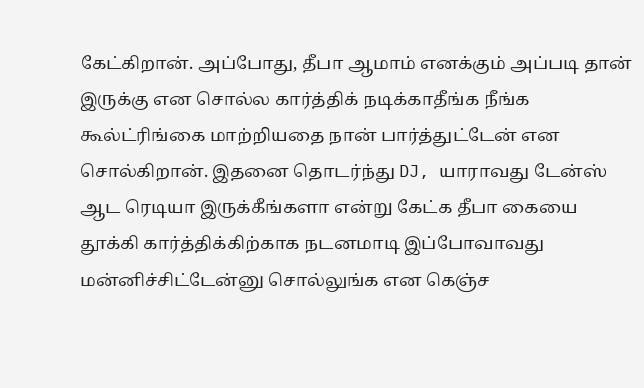கேட்கிறான். அப்போது, தீபா ஆமாம் எனக்கும் அப்படி தான் இருக்கு என சொல்ல கார்த்திக் நடிக்காதீங்க நீங்க கூல்ட்ரிங்கை மாற்றியதை நான் பார்த்துட்டேன் என சொல்கிறான். இதனை தொடர்ந்து DJ, யாராவது டேன்ஸ் ஆட ரெடியா இருக்கீங்களா என்று கேட்க தீபா கையை தூக்கி கார்த்திக்கிற்காக நடனமாடி இப்போவாவது மன்னிச்சிட்டேன்னு சொல்லுங்க என கெஞ்ச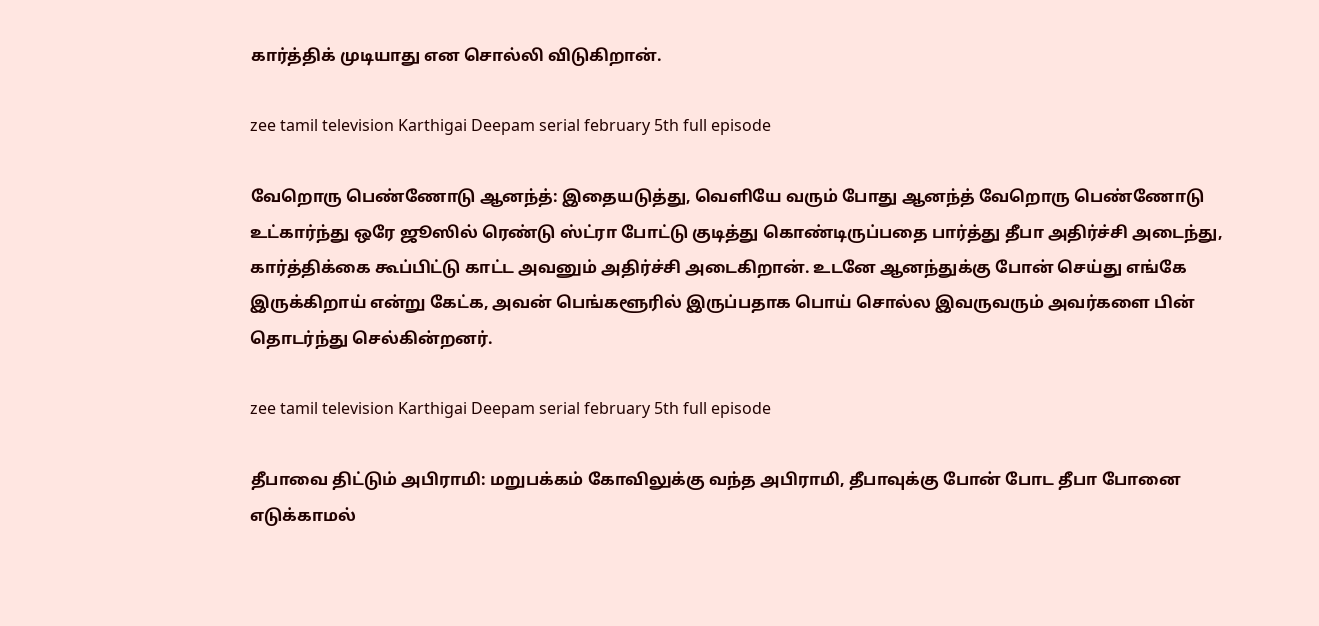கார்த்திக் முடியாது என சொல்லி விடுகிறான்.

zee tamil television Karthigai Deepam serial february 5th full episode

வேறொரு பெண்ணோடு ஆனந்த்: இதையடுத்து, வெளியே வரும் போது ஆனந்த் வேறொரு பெண்ணோடு உட்கார்ந்து ஒரே ஜூஸில் ரெண்டு ஸ்ட்ரா போட்டு குடித்து கொண்டிருப்பதை பார்த்து தீபா அதிர்ச்சி அடைந்து, கார்த்திக்கை கூப்பிட்டு காட்ட அவனும் அதிர்ச்சி அடைகிறான். உடனே ஆனந்துக்கு போன் செய்து எங்கே இருக்கிறாய் என்று கேட்க, அவன் பெங்களூரில் இருப்பதாக பொய் சொல்ல இவருவரும் அவர்களை பின் தொடர்ந்து செல்கின்றனர்.

zee tamil television Karthigai Deepam serial february 5th full episode

தீபாவை திட்டும் அபிராமி: மறுபக்கம் கோவிலுக்கு வந்த அபிராமி, தீபாவுக்கு போன் போட தீபா போனை எடுக்காமல்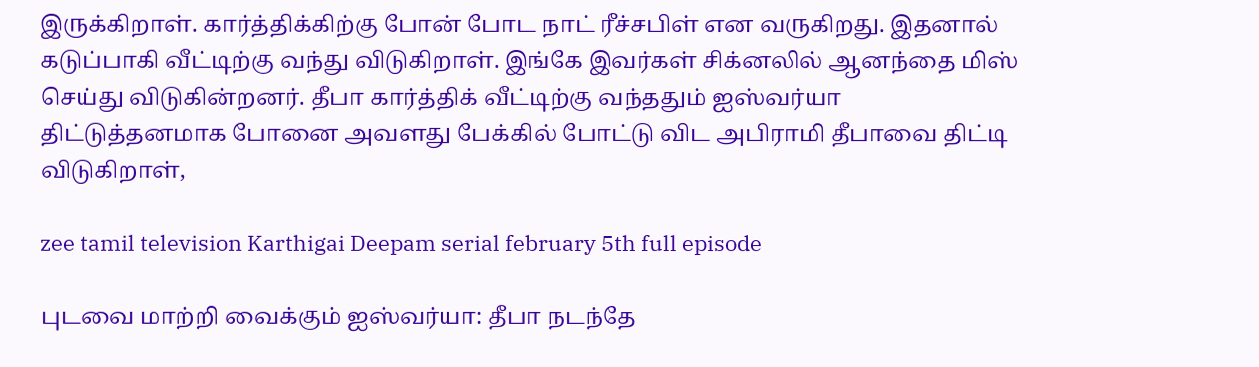இருக்கிறாள். கார்த்திக்கிற்கு போன் போட நாட் ரீச்சபிள் என வருகிறது. இதனால் கடுப்பாகி வீட்டிற்கு வந்து விடுகிறாள். இங்கே இவர்கள் சிக்னலில் ஆனந்தை மிஸ் செய்து விடுகின்றனர். தீபா கார்த்திக் வீட்டிற்கு வந்ததும் ஐஸ்வர்யா திட்டுத்தனமாக போனை அவளது பேக்கில் போட்டு விட அபிராமி தீபாவை திட்டி விடுகிறாள்,

zee tamil television Karthigai Deepam serial february 5th full episode

புடவை மாற்றி வைக்கும் ஐஸ்வர்யா: தீபா நடந்தே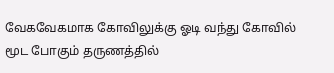வேகவேகமாக கோவிலுக்கு ஓடி வந்து கோவில் மூட போகும் தருணத்தில்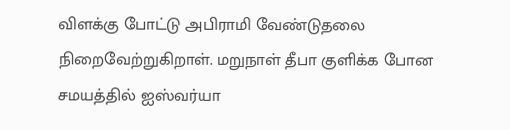விளக்கு போட்டு அபிராமி வேண்டுதலை நிறைவேற்றுகிறாள். மறுநாள் தீபா குளிக்க போன சமயத்தில் ஐஸ்வர்யா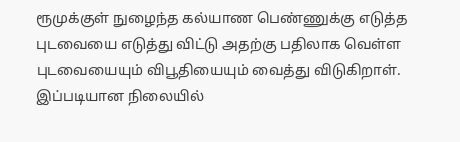ரூமுக்குள் நுழைந்த கல்யாண பெண்ணுக்கு எடுத்த புடவையை எடுத்து விட்டு அதற்கு பதிலாக வெள்ள புடவையையும் விபூதியையும் வைத்து விடுகிறாள். இப்படியான நிலையில்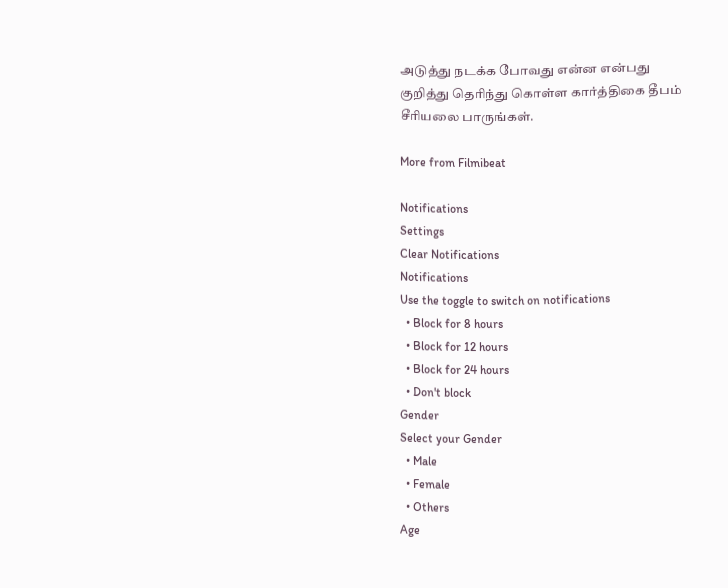அடுத்து நடக்க போவது என்ன என்பது குறித்து தெரிந்து கொள்ள கார்த்திகை தீபம் சீரியலை பாருங்கள்.

More from Filmibeat

Notifications
Settings
Clear Notifications
Notifications
Use the toggle to switch on notifications
  • Block for 8 hours
  • Block for 12 hours
  • Block for 24 hours
  • Don't block
Gender
Select your Gender
  • Male
  • Female
  • Others
Age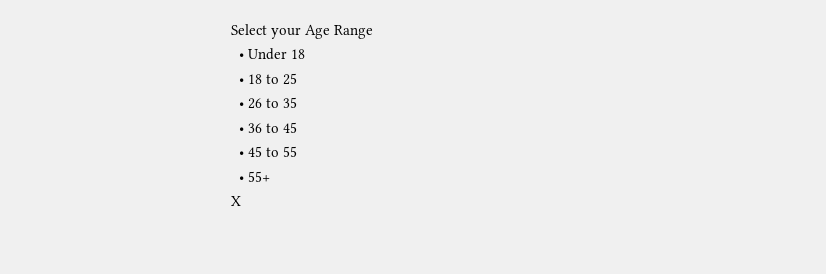Select your Age Range
  • Under 18
  • 18 to 25
  • 26 to 35
  • 36 to 45
  • 45 to 55
  • 55+
X